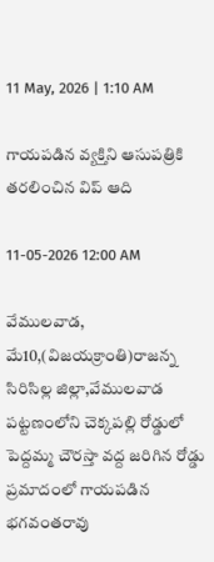11 May, 2026 | 1:10 AM

గాయపడిన వ్యక్తిని ఆసుపత్రికి తరలించిన విప్ ఆది

11-05-2026 12:00 AM

వేములవాడ, మే10,(విజయక్రాంతి)రాజన్న సిరిసిల్ల జిల్లా,వేములవాడ పట్టణంలోని చెక్కపల్లి రోడ్డులో పెద్దమ్మ చౌరస్తా వద్ద జరిగిన రోడ్డు ప్రమాదంలో గాయపడిన భగవంతరావు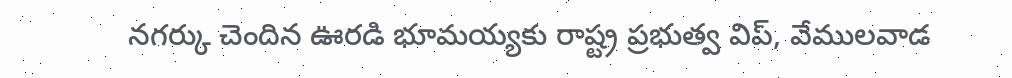నగర్కు చెందిన ఊరడి భూమయ్యకు రాష్ట్ర ప్రభుత్వ విప్, వేములవాడ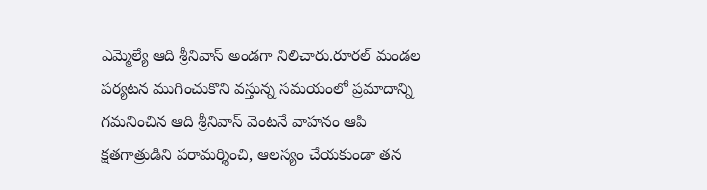ఎమ్మెల్యే ఆది శ్రీనివాస్ అండగా నిలిచారు.రూరల్ మండల పర్యటన ముగించుకొని వస్తున్న సమయంలో ప్రమాదాన్ని గమనించిన ఆది శ్రీనివాస్ వెంటనే వాహనం ఆపి క్షతగాత్రుడిని పరామర్శించి, ఆలస్యం చేయకుండా తన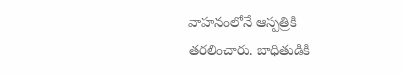వాహనంలోనే ఆస్పత్రికి తరలించారు. బాధితుడికి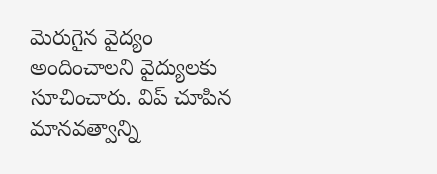మెరుగైన వైద్యం అందించాలని వైద్యులకు సూచించారు. విప్ చూపిన మానవత్వాన్ని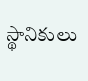స్థానికులు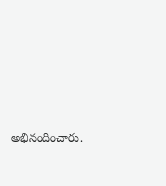అభినందించారు.